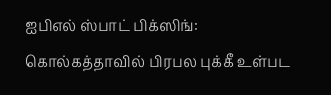ஐபிஎல் ஸ்பாட் பிக்ஸிங்: கொல்கத்தாவில் பிரபல புக்கீ உள்பட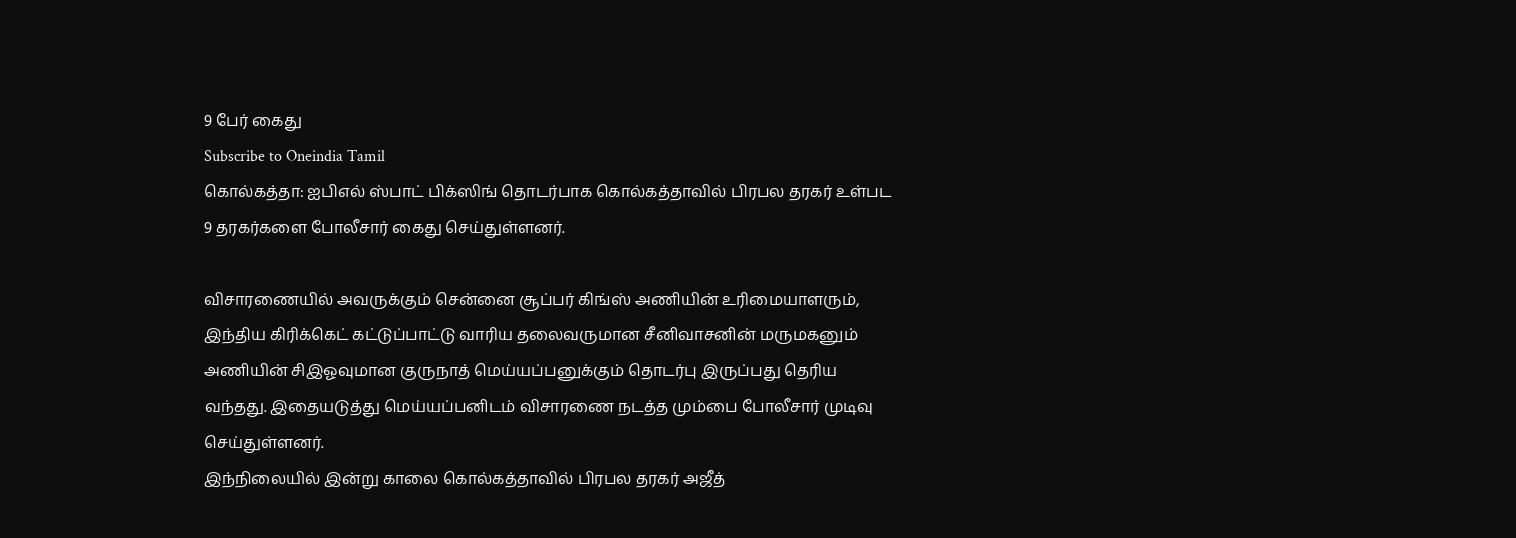9 பேர் கைது
Subscribe to Oneindia Tamil
கொல்கத்தா: ஐபிஎல் ஸ்பாட் பிக்ஸிங் தொடர்பாக கொல்கத்தாவில் பிரபல தரகர் உள்பட 9 தரகர்களை போலீசார் கைது செய்துள்ளனர்.

விசாரணையில் அவருக்கும் சென்னை சூப்பர் கிங்ஸ் அணியின் உரிமையாளரும், இந்திய கிரிக்கெட் கட்டுப்பாட்டு வாரிய தலைவருமான சீனிவாசனின் மருமகனும் அணியின் சிஇஓவுமான குருநாத் மெய்யப்பனுக்கும் தொடர்பு இருப்பது தெரிய வந்தது. இதையடுத்து மெய்யப்பனிடம் விசாரணை நடத்த மும்பை போலீசார் முடிவு செய்துள்ளனர்.
இந்நிலையில் இன்று காலை கொல்கத்தாவில் பிரபல தரகர் அஜீத்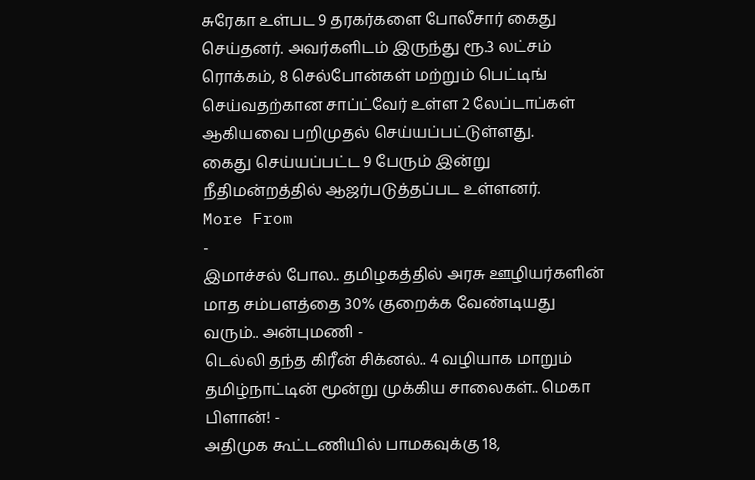சுரேகா உள்பட 9 தரகர்களை போலீசார் கைது செய்தனர். அவர்களிடம் இருந்து ரூ.3 லட்சம் ரொக்கம், 8 செல்போன்கள் மற்றும் பெட்டிங் செய்வதற்கான சாப்ட்வேர் உள்ள 2 லேப்டாப்கள் ஆகியவை பறிமுதல் செய்யப்பட்டுள்ளது.
கைது செய்யப்பட்ட 9 பேரும் இன்று நீதிமன்றத்தில் ஆஜர்படுத்தப்பட உள்ளனர்.
More From
-
இமாச்சல் போல.. தமிழகத்தில் அரசு ஊழியர்களின் மாத சம்பளத்தை 30% குறைக்க வேண்டியது வரும்.. அன்புமணி -
டெல்லி தந்த கிரீன் சிக்னல்.. 4 வழியாக மாறும் தமிழ்நாட்டின் மூன்று முக்கிய சாலைகள்.. மெகா பிளான்! -
அதிமுக கூட்டணியில் பாமகவுக்கு 18,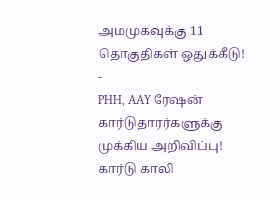அமமுகவுக்கு 11 தொகுதிகள் ஒதுக்கீடு! -
PHH, AAY ரேஷன் கார்டுதாரர்களுக்கு முக்கிய அறிவிப்பு! கார்டு காலி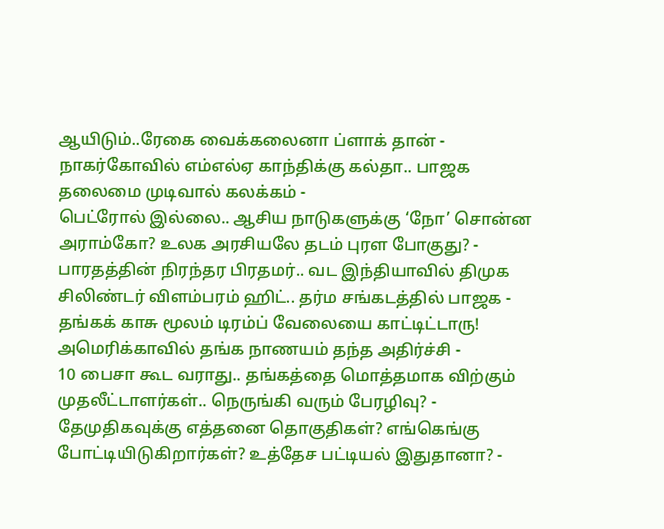ஆயிடும்..ரேகை வைக்கலைனா ப்ளாக் தான் -
நாகர்கோவில் எம்எல்ஏ காந்திக்கு கல்தா.. பாஜக தலைமை முடிவால் கலக்கம் -
பெட்ரோல் இல்லை.. ஆசிய நாடுகளுக்கு ‘நோ’ சொன்ன அராம்கோ? உலக அரசியலே தடம் புரள போகுது? -
பாரதத்தின் நிரந்தர பிரதமர்.. வட இந்தியாவில் திமுக சிலிண்டர் விளம்பரம் ஹிட்.. தர்ம சங்கடத்தில் பாஜக -
தங்கக் காசு மூலம் டிரம்ப் வேலையை காட்டிட்டாரு! அமெரிக்காவில் தங்க நாணயம் தந்த அதிர்ச்சி -
10 பைசா கூட வராது.. தங்கத்தை மொத்தமாக விற்கும் முதலீட்டாளர்கள்.. நெருங்கி வரும் பேரழிவு? -
தேமுதிகவுக்கு எத்தனை தொகுதிகள்? எங்கெங்கு போட்டியிடுகிறார்கள்? உத்தேச பட்டியல் இதுதானா? -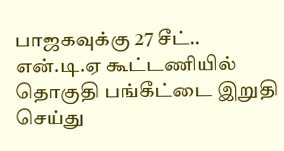பாஜகவுக்கு 27 சீட்.. என்.டி.ஏ கூட்டணியில் தொகுதி பங்கீட்டை இறுதி செய்து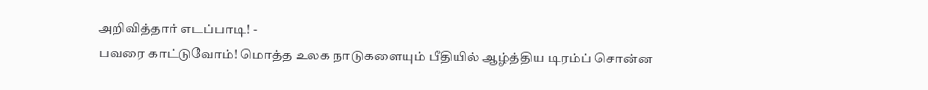அறிவித்தார் எடப்பாடி! -
பவரை காட்டுவோம்! மொத்த உலக நாடுகளையும் பீதியில் ஆழ்த்திய டிரம்ப் சொன்ன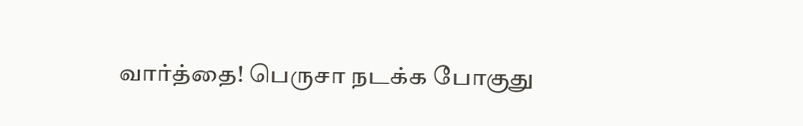வார்த்தை! பெருசா நடக்க போகுது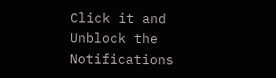Click it and Unblock the Notifications